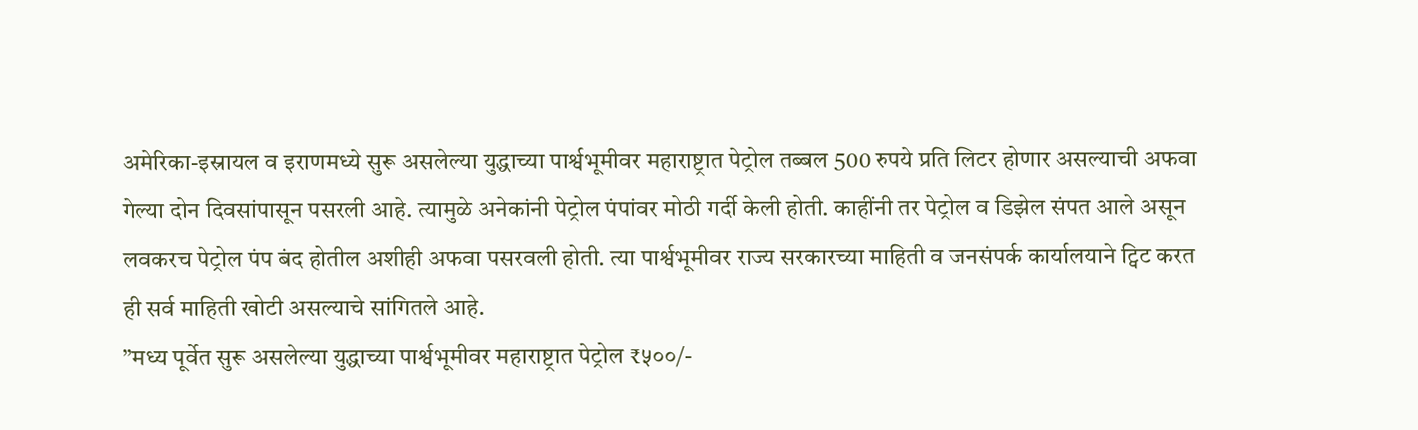अमेरिका-इस्रायल व इराणमध्ये सुरू असलेल्या युद्धाच्या पार्श्वभूमीवर महाराष्ट्रात पेट्रोल तब्बल 500 रुपये प्रति लिटर होणार असल्याची अफवा गेल्या दोन दिवसांपासून पसरली आहे. त्यामुळे अनेकांनी पेट्रोल पंपांवर मोठी गर्दी केली होती. काहींनी तर पेट्रोल व डिझेल संपत आले असून लवकरच पेट्रोल पंप बंद होतील अशीही अफवा पसरवली होती. त्या पार्श्वभूमीवर राज्य सरकारच्या माहिती व जनसंपर्क कार्यालयाने ट्विट करत ही सर्व माहिती खोटी असल्याचे सांगितले आहे.
”मध्य पूर्वेत सुरू असलेल्या युद्धाच्या पार्श्वभूमीवर महाराष्ट्रात पेट्रोल ₹५००/-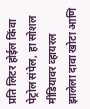प्रति लिटर होईल किंवा पेट्रोल संपेल, हा सोशल मीडियावर व्हायरल झालेला दावा खोटा आणि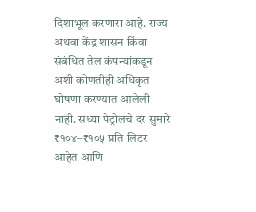दिशाभूल करणारा आहे. राज्य अथवा केंद्र शासन किंवा संबंधित तेल कंपन्यांकडून अशी कोणतीही अधिकृत घोषणा करण्यात आलेली नाही. सध्या पेट्रोलचे दर सुमारे ₹१०४–₹१०५ प्रति लिटर आहेत आणि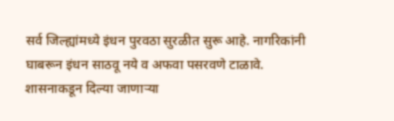सर्व जिल्ह्यांमध्ये इंधन पुरवठा सुरळीत सुरू आहे. नागरिकांनी घाबरून इंधन साठवू नये व अफवा पसरवणे टाळावे. शासनाकडून दिल्या जाणाऱ्या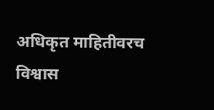अधिकृत माहितीवरच विश्वास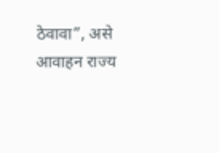ठेवावा”, असे आवाहन राज्य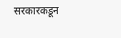सरकारकडून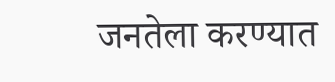जनतेला करण्यात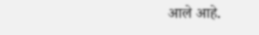आले आहे.